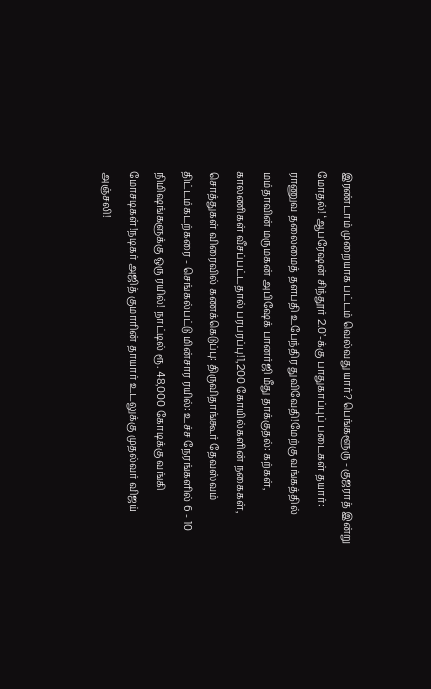இரண்டாம் முறையாக பட்டம் வெல்வது யார்? பெங்களூரு - குஜராத் இன்று மோதல்! ‘ஆபரேஷன் சிந்தூர் 2.0’-க்கு பாதுகாப்புப் படைகள் தயார்: ராணுவ தலைமைத் தளபதி உபேந்திர துவிவேதி!மேற்கு வங்கத்தில் மம்தாவின் மருமகன் அபிஷேக் பானர்ஜி மீது தாக்குதல்: கற்கள், காலணிகள் வீசப்பட்டதால் பரபரப்பு!1,200 கோயில்களின் நகைகள், சொத்துகள் விரைவில் கணக்கெடுப்பு: திருவிதாங்கூர் தேவஸ்வம் திட்டம்கடற்கரை - செங்கல்பட்டு மின்சார ரயில்: உச்ச நேரங்களில் 6 - 10 நிமிஷங்களுக்கு ஒரு ரயில்! நாட்டில் ரூ. 48,000 கோடிக்கு வங்கி மோசடிகள்!நடிகர் அஜித் குமாரின் தாயார் உடலுக்கு முதல்வர் விஜய் அஞ்சலி!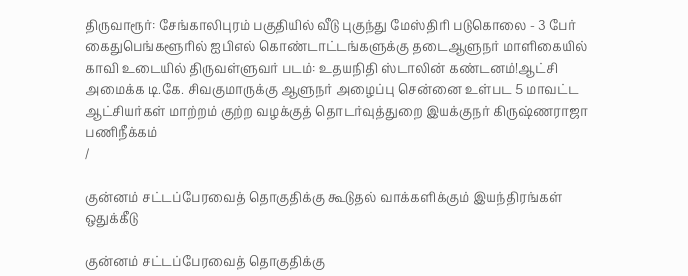திருவாரூர்: சேங்காலிபுரம் பகுதியில் வீடு புகுந்து மேஸ்திரி படுகொலை - 3 பேர் கைதுபெங்களூரில் ஐபிஎல் கொண்டாட்டங்களுக்கு தடைஆளுநர் மாளிகையில் காவி உடையில் திருவள்ளுவர் படம்: உதயநிதி ஸ்டாலின் கண்டனம்!ஆட்சி அமைக்க டி.கே. சிவகுமாருக்கு ஆளுநர் அழைப்பு சென்னை உள்பட 5 மாவட்ட ஆட்சியர்கள் மாற்றம் குற்ற வழக்குத் தொடர்வுத்துறை இயக்குநர் கிருஷ்ணராஜா பணிநீக்கம்
/

குன்னம் சட்டப்பேரவைத் தொகுதிக்கு கூடுதல் வாக்களிக்கும் இயந்திரங்கள் ஒதுக்கீடு

குன்னம் சட்டப்பேரவைத் தொகுதிக்கு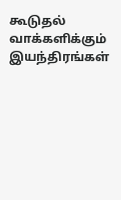கூடுதல் வாக்களிக்கும் இயந்திரங்கள்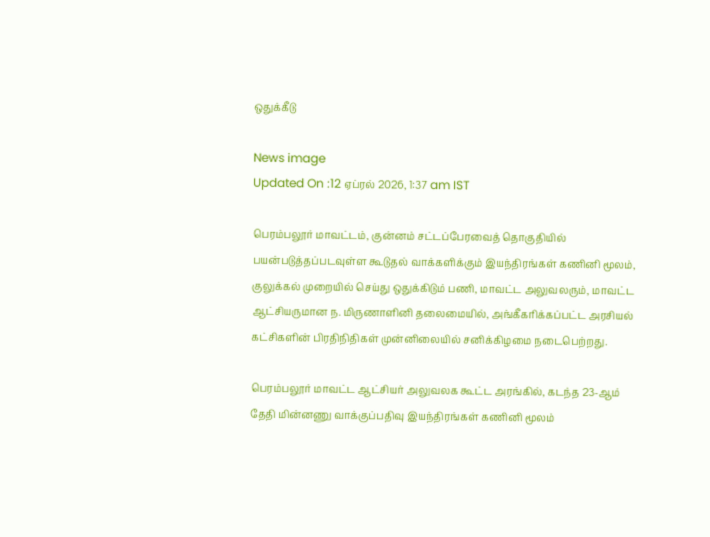ஒதுக்கீடு

News image
Updated On :12 ஏப்ரல் 2026, 1:37 am IST

பெரம்பலூர் மாவட்டம், குன்னம் சட்டப்பேரவைத் தொகுதியில் பயன்படுத்தப்படவுள்ள கூடுதல் வாக்களிக்கும் இயந்திரங்கள் கணினி மூலம், குலுக்கல் முறையில் செய்து ஒதுக்கிடும் பணி, மாவட்ட அலுவலரும், மாவட்ட ஆட்சியருமான ந. மிருணாளினி தலைமையில், அங்கீகரிக்கப்பட்ட அரசியல் கட்சிகளின் பிரதிநிதிகள் முன்னிலையில் சனிக்கிழமை நடைபெற்றது.

பெரம்பலூர் மாவட்ட ஆட்சியர் அலுவலக கூட்ட அரங்கில், கடந்த 23-ஆம் தேதி மின்னணு வாக்குப்பதிவு இயந்திரங்கள் கணினி மூலம்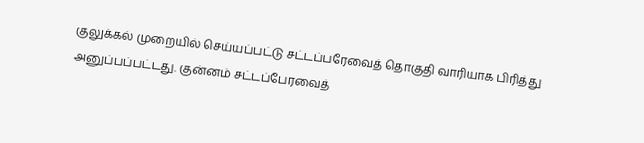குலுக்கல் முறையில் செய்யப்பட்டு சட்டப்பரேவைத் தொகுதி வாரியாக பிரித்து அனுப்பப்பட்டது. குன்னம் சட்டப்பேரவைத்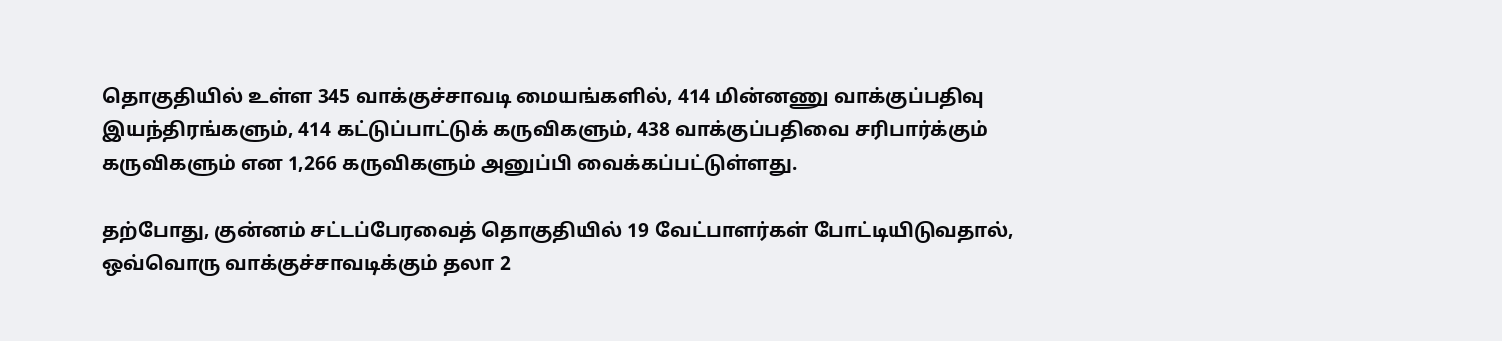தொகுதியில் உள்ள 345 வாக்குச்சாவடி மையங்களில், 414 மின்னணு வாக்குப்பதிவு இயந்திரங்களும், 414 கட்டுப்பாட்டுக் கருவிகளும், 438 வாக்குப்பதிவை சரிபார்க்கும் கருவிகளும் என 1,266 கருவிகளும் அனுப்பி வைக்கப்பட்டுள்ளது.

தற்போது, குன்னம் சட்டப்பேரவைத் தொகுதியில் 19 வேட்பாளர்கள் போட்டியிடுவதால், ஒவ்வொரு வாக்குச்சாவடிக்கும் தலா 2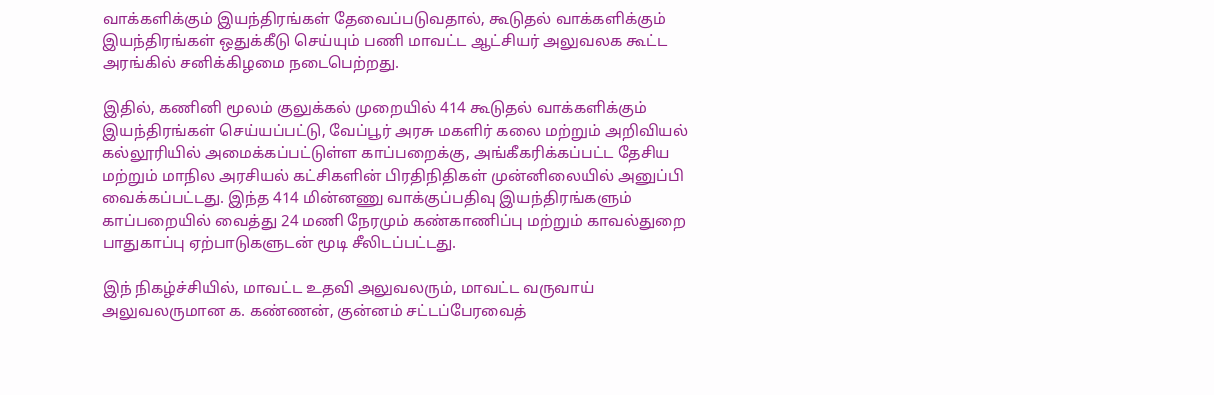வாக்களிக்கும் இயந்திரங்கள் தேவைப்படுவதால், கூடுதல் வாக்களிக்கும் இயந்திரங்கள் ஒதுக்கீடு செய்யும் பணி மாவட்ட ஆட்சியர் அலுவலக கூட்ட அரங்கில் சனிக்கிழமை நடைபெற்றது.

இதில், கணினி மூலம் குலுக்கல் முறையில் 414 கூடுதல் வாக்களிக்கும் இயந்திரங்கள் செய்யப்பட்டு, வேப்பூர் அரசு மகளிர் கலை மற்றும் அறிவியல் கல்லூரியில் அமைக்கப்பட்டுள்ள காப்பறைக்கு, அங்கீகரிக்கப்பட்ட தேசிய மற்றும் மாநில அரசியல் கட்சிகளின் பிரதிநிதிகள் முன்னிலையில் அனுப்பி வைக்கப்பட்டது. இந்த 414 மின்னணு வாக்குப்பதிவு இயந்திரங்களும் காப்பறையில் வைத்து 24 மணி நேரமும் கண்காணிப்பு மற்றும் காவல்துறை பாதுகாப்பு ஏற்பாடுகளுடன் மூடி சீலிடப்பட்டது.

இந் நிகழ்ச்சியில், மாவட்ட உதவி அலுவலரும், மாவட்ட வருவாய் அலுவலருமான க. கண்ணன், குன்னம் சட்டப்பேரவைத்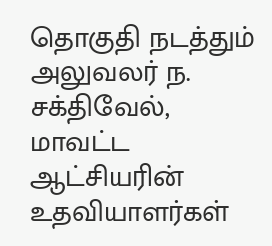தொகுதி நடத்தும் அலுவலர் ந. சக்திவேல், மாவட்ட ஆட்சியரின் உதவியாளர்கள்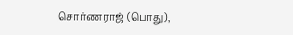சொர்ணராஜ் (பொது),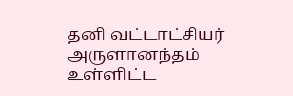தனி வட்டாட்சியர் அருளானந்தம் உள்ளிட்ட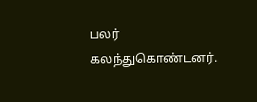பலர் கலந்துகொண்டனர்.